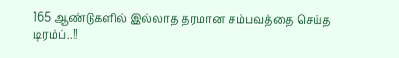165 ஆண்டுகளில் இல்லாத தரமான சம்பவத்தை செய்த டிரம்ப்..!!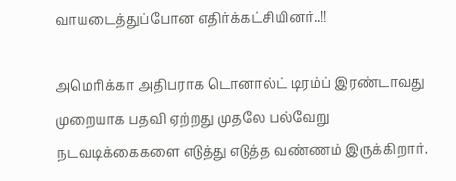வாயடைத்துப்போன எதிர்க்கட்சியினர்..!!

அமெரிக்கா அதிபராக டொனால்ட் டிரம்ப் இரண்டாவது முறையாக பதவி ஏற்றது முதலே பல்வேறு நடவடிக்கைகளை எடுத்து எடுத்த வண்ணம் இருக்கிறார்.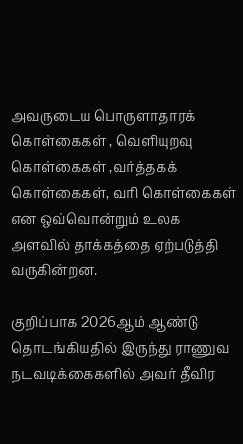அவருடைய பொருளாதாரக் கொள்கைகள் , வெளியுறவு கொள்கைகள் ,வர்த்தகக் கொள்கைகள், வரி கொள்கைகள் என ஒவ்வொன்றும் உலக அளவில் தாக்கத்தை ஏற்படுத்தி வருகின்றன.

குறிப்பாக 2026ஆம் ஆண்டு தொடங்கியதில் இருந்து ராணுவ நடவடிக்கைகளில் அவர் தீவிர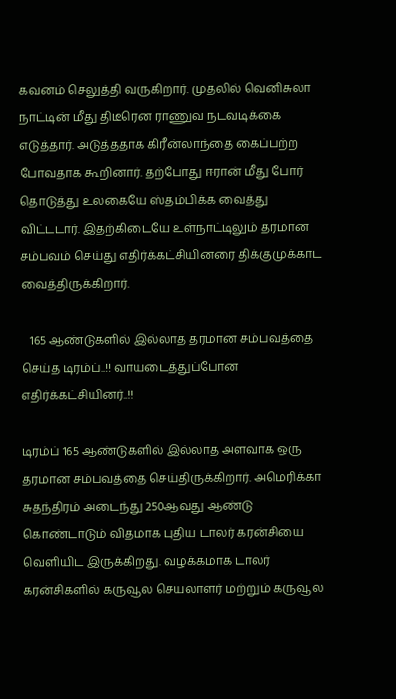கவனம் செலுத்தி வருகிறார். முதலில் வெனிசுலா நாட்டின் மீது திடீரென ராணுவ நடவடிக்கை எடுத்தார். அடுத்ததாக கிரீன்லாந்தை கைப்பற்ற போவதாக கூறினார். தற்போது ஈரான் மீது போர் தொடுத்து உலகையே ஸ்தம்பிக்க வைத்து விட்டடார். இதற்கிடையே உள்நாட்டிலும் தரமான சம்பவம் செய்து எதிர்க்கட்சியினரை திக்குமுக்காட வைத்திருக்கிறார்.

   165 ஆண்டுகளில் இல்லாத தரமான சம்பவத்தை செய்த டிரம்ப்..!! வாயடைத்துப்போன எதிர்க்கட்சியினர்..!!

டிரம்ப் 165 ஆண்டுகளில் இல்லாத அளவாக ஒரு தரமான சம்பவத்தை செய்திருக்கிறார். அமெரிக்கா சுதந்திரம் அடைந்து 250ஆவது ஆண்டு கொண்டாடும் விதமாக புதிய டாலர் கரன்சியை வெளியிட இருக்கிறது. வழக்கமாக டாலர் கரன்சிகளில் கருவூல செயலாளர் மற்றும் கருவூல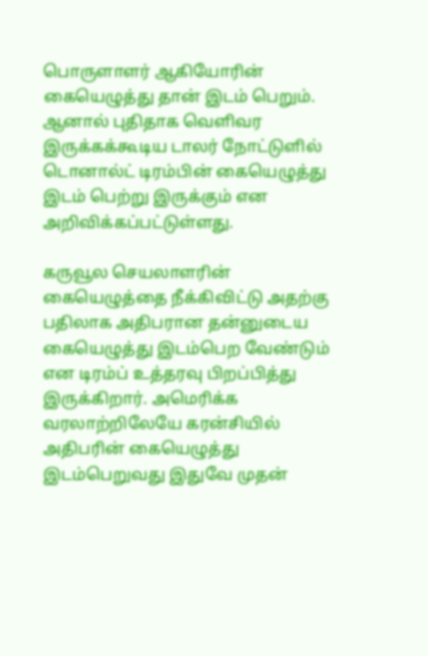பொருளாளர் ஆகியோரின் கையெழுத்து தான் இடம் பெறும். ஆனால் புதிதாக வெளிவர இருக்கக்கூடிய டாலர் நோட்டுளில் டொனால்ட் டிரம்பின் கையெழுத்து இடம் பெற்று இருக்கும் என அறிவிக்கப்பட்டுள்ளது.

கருவூல செயலாளரின் கையெழுத்தை நீக்கிவிட்டு அதற்கு பதிலாக அதிபரான தன்னுடைய கையெழுத்து இடம்பெற வேண்டும் என டிரம்ப் உத்தரவு பிறப்பித்து இருக்கிறார். அமெரிக்க வரலாற்றிலேயே கரன்சியில் அதிபரின் கையெழுத்து இடம்பெறுவது இதுவே முதன்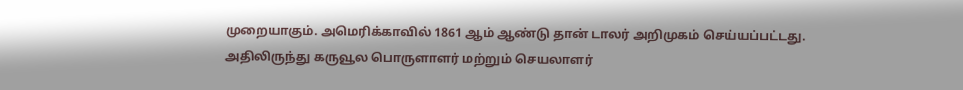முறையாகும். அமெரிக்காவில் 1861 ஆம் ஆண்டு தான் டாலர் அறிமுகம் செய்யப்பட்டது. அதிலிருந்து கருவூல பொருளாளர் மற்றும் செயலாளர்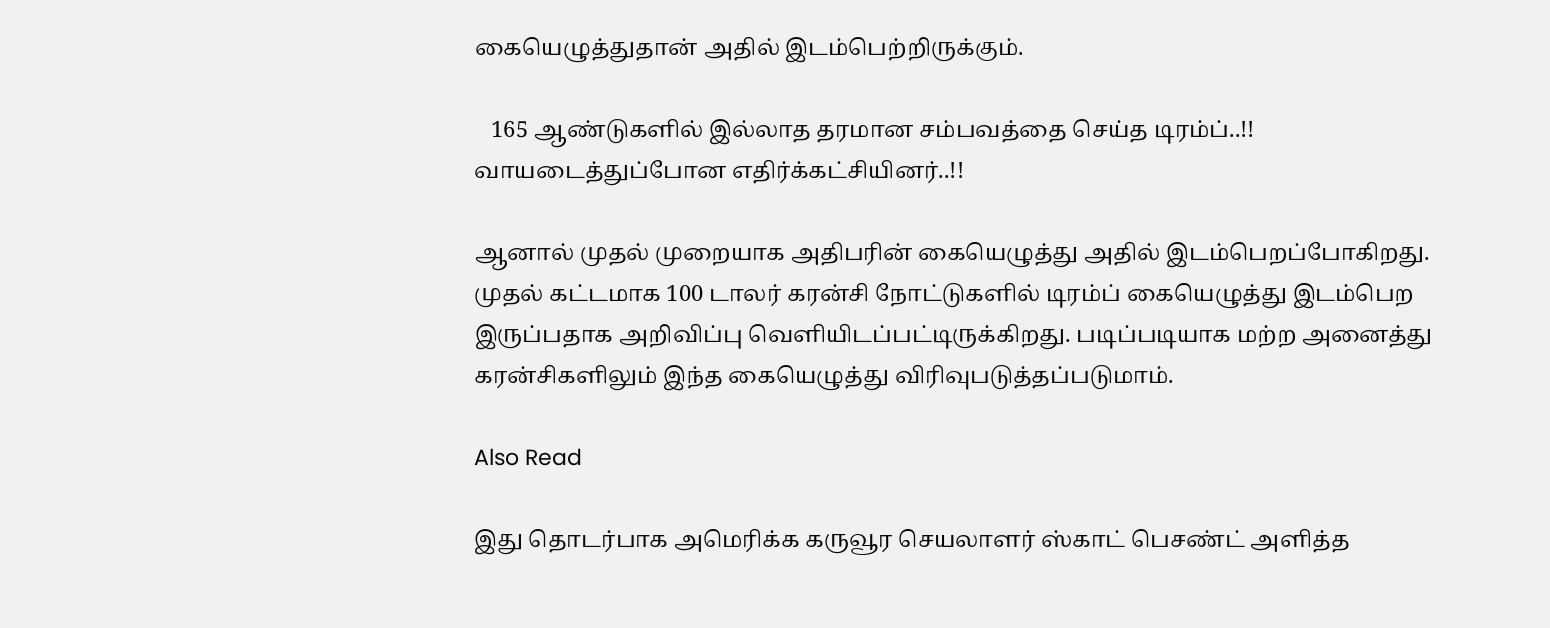கையெழுத்துதான் அதில் இடம்பெற்றிருக்கும்.

   165 ஆண்டுகளில் இல்லாத தரமான சம்பவத்தை செய்த டிரம்ப்..!! வாயடைத்துப்போன எதிர்க்கட்சியினர்..!!

ஆனால் முதல் முறையாக அதிபரின் கையெழுத்து அதில் இடம்பெறப்போகிறது. முதல் கட்டமாக 100 டாலர் கரன்சி நோட்டுகளில் டிரம்ப் கையெழுத்து இடம்பெற இருப்பதாக அறிவிப்பு வெளியிடப்பட்டிருக்கிறது. படிப்படியாக மற்ற அனைத்து கரன்சிகளிலும் இந்த கையெழுத்து விரிவுபடுத்தப்படுமாம்.

Also Read

இது தொடர்பாக அமெரிக்க கருவூர செயலாளர் ஸ்காட் பெசண்ட் அளித்த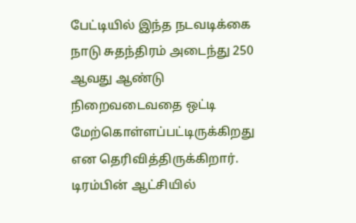பேட்டியில் இந்த நடவடிக்கை நாடு சுதந்திரம் அடைந்து 250 ஆவது ஆண்டு நிறைவடைவதை ஒட்டி மேற்கொள்ளப்பட்டிருக்கிறது என தெரிவித்திருக்கிறார். டிரம்பின் ஆட்சியில்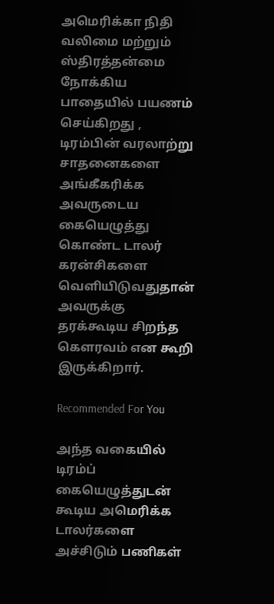அமெரிக்கா நிதி வலிமை மற்றும் ஸ்திரத்தன்மை நோக்கிய பாதையில் பயணம் செய்கிறது , டிரம்பின் வரலாற்று சாதனைகளை அங்கீகரிக்க அவருடைய கையெழுத்து கொண்ட டாலர் கரன்சிகளை வெளியிடுவதுதான் அவருக்கு தரக்கூடிய சிறந்த கௌரவம் என கூறி இருக்கிறார்.

Recommended For You

அந்த வகையில் டிரம்ப் கையெழுத்துடன் கூடிய அமெரிக்க டாலர்களை அச்சிடும் பணிகள்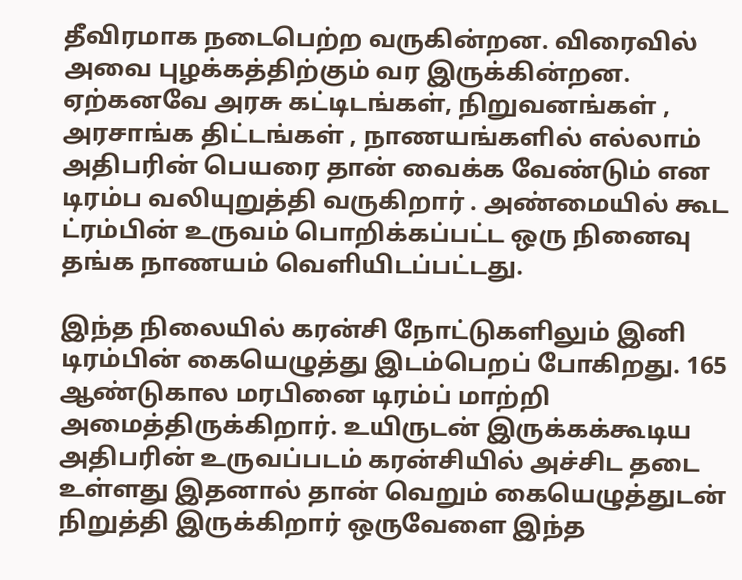தீவிரமாக நடைபெற்ற வருகின்றன. விரைவில் அவை புழக்கத்திற்கும் வர இருக்கின்றன. ஏற்கனவே அரசு கட்டிடங்கள், நிறுவனங்கள் , அரசாங்க திட்டங்கள் , நாணயங்களில் எல்லாம் அதிபரின் பெயரை தான் வைக்க வேண்டும் என டிரம்ப வலியுறுத்தி வருகிறார் . அண்மையில் கூட ட்ரம்பின் உருவம் பொறிக்கப்பட்ட ஒரு நினைவு தங்க நாணயம் வெளியிடப்பட்டது.

இந்த நிலையில் கரன்சி நோட்டுகளிலும் இனி டிரம்பின் கையெழுத்து இடம்பெறப் போகிறது. 165 ஆண்டுகால மரபினை டிரம்ப் மாற்றி அமைத்திருக்கிறார். உயிருடன் இருக்கக்கூடிய அதிபரின் உருவப்படம் கரன்சியில் அச்சிட தடை உள்ளது இதனால் தான் வெறும் கையெழுத்துடன் நிறுத்தி இருக்கிறார் ஒருவேளை இந்த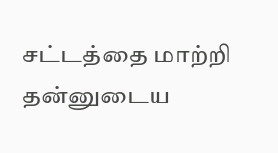சட்டத்தை மாற்றி தன்னுடைய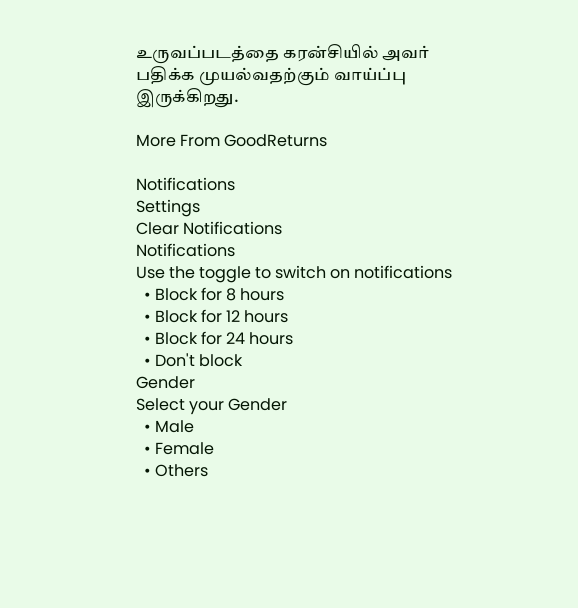உருவப்படத்தை கரன்சியில் அவர் பதிக்க முயல்வதற்கும் வாய்ப்பு இருக்கிறது.

More From GoodReturns

Notifications
Settings
Clear Notifications
Notifications
Use the toggle to switch on notifications
  • Block for 8 hours
  • Block for 12 hours
  • Block for 24 hours
  • Don't block
Gender
Select your Gender
  • Male
  • Female
  • Others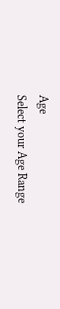Age
Select your Age Range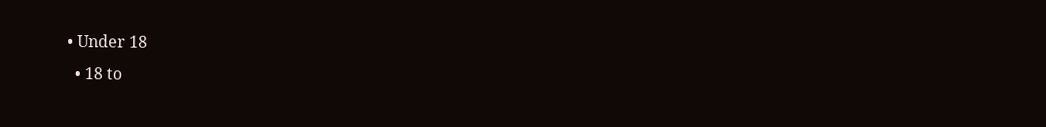• Under 18
  • 18 to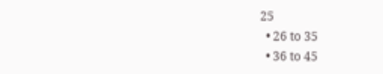25
  • 26 to 35
  • 36 to 45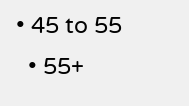• 45 to 55
  • 55+